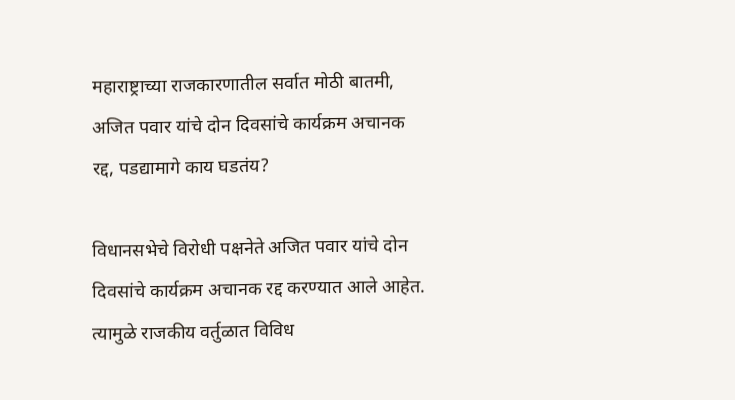महाराष्ट्राच्या राजकारणातील सर्वात मोठी बातमी, अजित पवार यांचे दोन दिवसांचे कार्यक्रम अचानक रद्द, पडद्यामागे काय घडतंय?

विधानसभेचे विरोधी पक्षनेते अजित पवार यांचे दोन दिवसांचे कार्यक्रम अचानक रद्द करण्यात आले आहेत. त्यामुळे राजकीय वर्तुळात विविध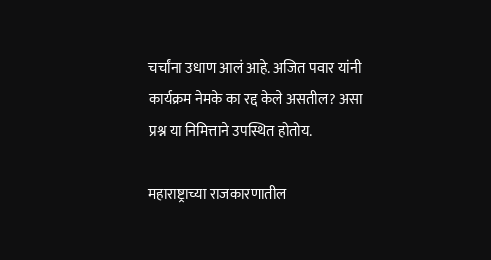चर्चांना उधाण आलं आहे. अजित पवार यांनी कार्यक्रम नेमके का रद्द केले असतील? असा प्रश्न या निमित्ताने उपस्थित होतोय.

महाराष्ट्राच्या राजकारणातील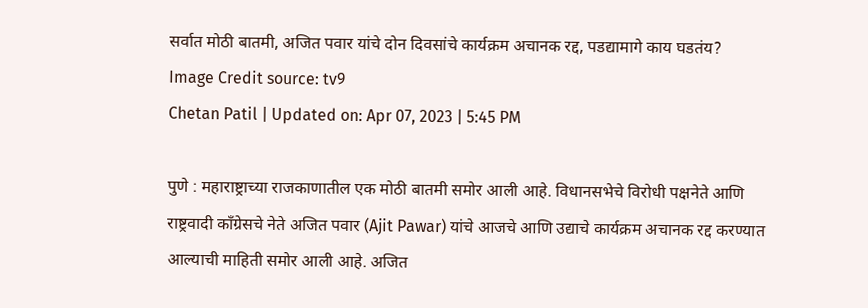सर्वात मोठी बातमी, अजित पवार यांचे दोन दिवसांचे कार्यक्रम अचानक रद्द, पडद्यामागे काय घडतंय?
Image Credit source: tv9
Chetan Patil | Updated on: Apr 07, 2023 | 5:45 PM

पुणे : महाराष्ट्राच्या राजकाणातील एक मोठी बातमी समोर आली आहे. विधानसभेचे विरोधी पक्षनेते आणि राष्ट्रवादी काँग्रेसचे नेते अजित पवार (Ajit Pawar) यांचे आजचे आणि उद्याचे कार्यक्रम अचानक रद्द करण्यात आल्याची माहिती समोर आली आहे. अजित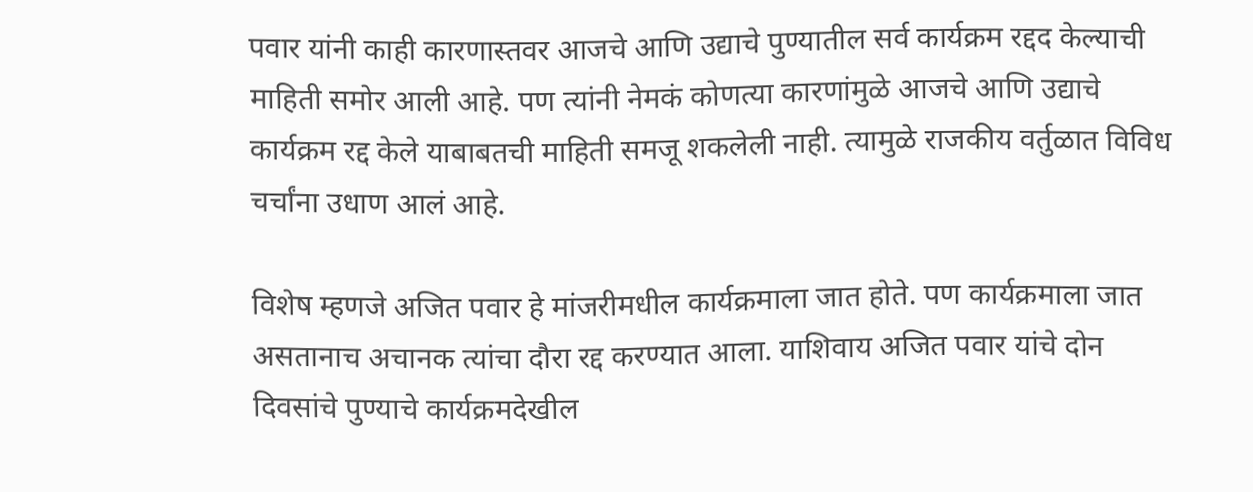पवार यांनी काही कारणास्तवर आजचे आणि उद्याचे पुण्यातील सर्व कार्यक्रम रद्दद केल्याची माहिती समोर आली आहे. पण त्यांनी नेमकं कोणत्या कारणांमुळे आजचे आणि उद्याचे कार्यक्रम रद्द केले याबाबतची माहिती समजू शकलेली नाही. त्यामुळे राजकीय वर्तुळात विविध चर्चांना उधाण आलं आहे.

विशेष म्हणजे अजित पवार हे मांजरीमधील कार्यक्रमाला जात होते. पण कार्यक्रमाला जात असतानाच अचानक त्यांचा दौरा रद्द करण्यात आला. याशिवाय अजित पवार यांचे दोन दिवसांचे पुण्याचे कार्यक्रमदेखील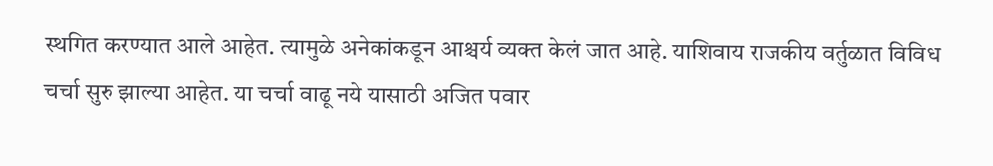स्थगित करण्यात आले आहेत. त्यामुळे अनेकांकडून आश्चर्य व्यक्त केलं जात आहे. याशिवाय राजकीय वर्तुळात विविध चर्चा सुरु झाल्या आहेत. या चर्चा वाढू नये यासाठी अजित पवार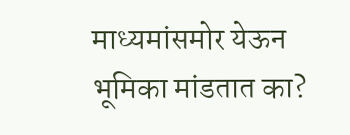माध्यमांसमोर येऊन भूमिका मांडतात का?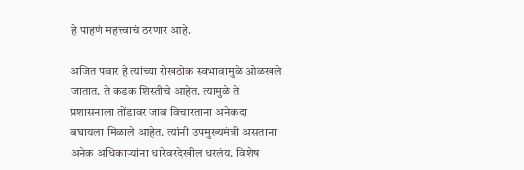हे पाहणं महत्त्वाचं ठरणार आहे.

अजित पवार हे त्यांच्या रोखठोक स्वभावामुळे ओळखले जातात. ते कडक शिस्तीचे आहेत. त्यामुळे ते प्रशासनाला तोंडावर जाब विचारताना अनेकदा बघायला मिळाले आहेत. त्यांनी उपमुख्यमंत्री असताना अनेक अधिकाऱ्यांना धारेवरदेखील धरलंय. विशेष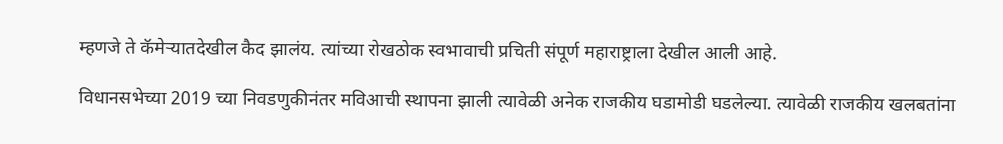म्हणजे ते कॅमेऱ्यातदेखील कैद झालंय. त्यांच्या रोखठोक स्वभावाची प्रचिती संपूर्ण महाराष्ट्राला देखील आली आहे.

विधानसभेच्या 2019 च्या निवडणुकीनंतर मविआची स्थापना झाली त्यावेळी अनेक राजकीय घडामोडी घडलेल्या. त्यावेळी राजकीय खलबतांना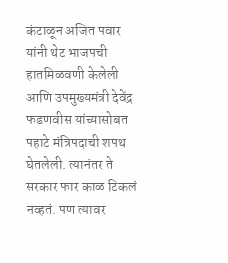कंटाळून अजित पवार यांनी थेट भाजपची हातमिळवणी केलेली आणि उपमुख्यमंत्री देवेंद्र फडणवीस यांच्यासोबत पहाटे मंत्रिपदाची शपथ घेतलेली. त्यानंतर ते सरकार फार काळ टिकलं नव्हतं. पण त्यावर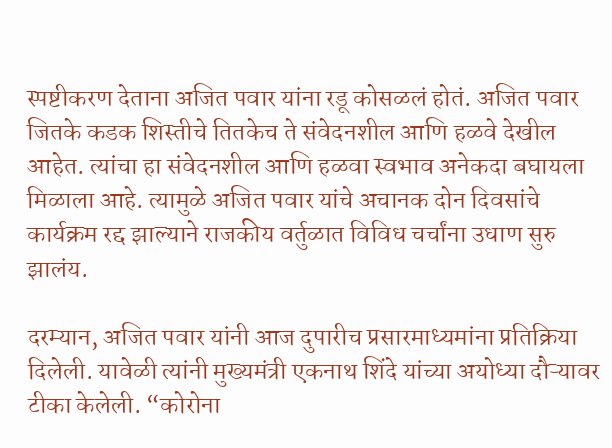स्पष्टीकरण देताना अजित पवार यांना रडू कोसळलं होतं. अजित पवार जितके कडक शिस्तीचे तितकेच ते संवेदनशील आणि हळवे देखील आहेत. त्यांचा हा संवेदनशील आणि हळवा स्वभाव अनेकदा बघायला मिळाला आहे. त्यामुळे अजित पवार यांचे अचानक दोन दिवसांचे कार्यक्रम रद्द झाल्याने राजकीय वर्तुळात विविध चर्चांना उधाण सुरु झालंय.

दरम्यान, अजित पवार यांनी आज दुपारीच प्रसारमाध्यमांना प्रतिक्रिया दिलेली. यावेळी त्यांनी मुख्यमंत्री एकनाथ शिंदे यांच्या अयोध्या दौऱ्यावर टीका केलेली. “कोरोना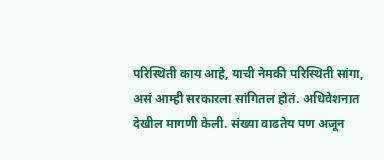परिस्थिती काय आहे, याची नेमकी परिस्थिती सांगा, असं आम्ही सरकारला सांगितल होतं. अधिवेशनात देखील मागणी केली. संख्या वाढतेय पण अजून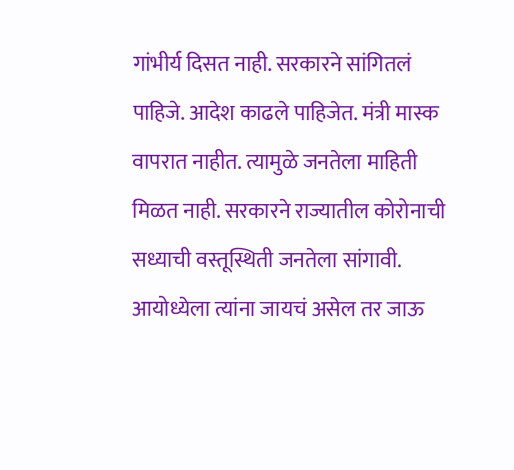गांभीर्य दिसत नाही. सरकारने सांगितलं पाहिजे. आदेश काढले पाहिजेत. मंत्री मास्क वापरात नाहीत. त्यामुळे जनतेला माहिती मिळत नाही. सरकारने राज्यातील कोरोनाची सध्याची वस्तूस्थिती जनतेला सांगावी. आयोध्येला त्यांना जायचं असेल तर जाऊ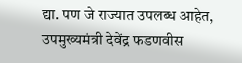द्या. पण जे राज्यात उपलब्ध आहेत, उपमुख्यमंत्री देवेंद्र फडणवीस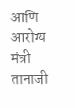आणि आरोग्य मंत्री तानाजी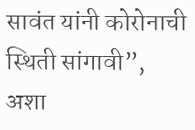सावंत यांनी कोरोनाची स्थिती सांगावी”, अशा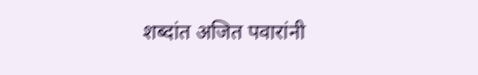शब्दांत अजित पवारांनी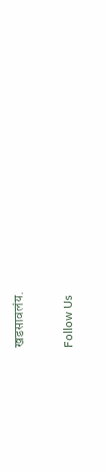खडसावलंय.

Follow Us